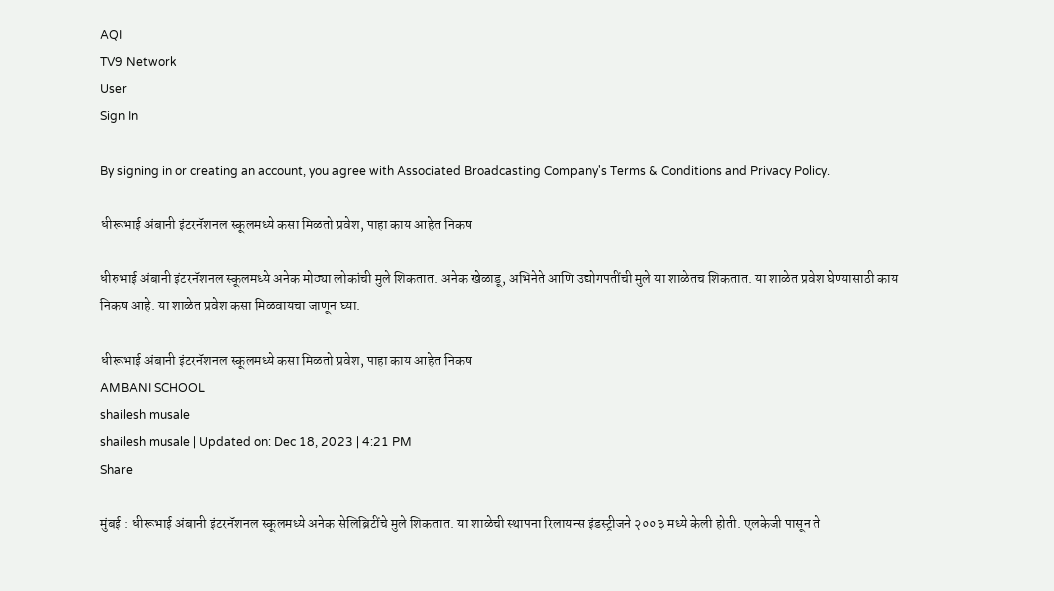AQI
TV9 Network
User
Sign In

By signing in or creating an account, you agree with Associated Broadcasting Company's Terms & Conditions and Privacy Policy.

धीरूभाई अंबानी इंटरनॅशनल स्कूलमध्ये कसा मिळतो प्रवेश, पाहा काय आहेत निकष

धीरुभाई अंबानी इंटरनॅशनल स्कूलमध्ये अनेक मोठ्या लोकांची मुले शिकतात. अनेक खेळाडू, अभिनेते आणि उद्योगपतींची मुले या शाळेतच शिकतात. या शाळेत प्रवेश घेण्यासाठी काय निकष आहे. या शाळेत प्रवेश कसा मिळवायचा जाणून घ्या.

धीरूभाई अंबानी इंटरनॅशनल स्कूलमध्ये कसा मिळतो प्रवेश, पाहा काय आहेत निकष
AMBANI SCHOOL
shailesh musale
shailesh musale | Updated on: Dec 18, 2023 | 4:21 PM
Share

मुंबई : धीरूभाई अंबानी इंटरनॅशनल स्कूलमध्ये अनेक सेलिब्रिटींचे मुले शिकतात. या शाळेची स्थापना रिलायन्स इंडस्ट्रीजने २००३ मध्ये केली होती. एलकेजी पासून ते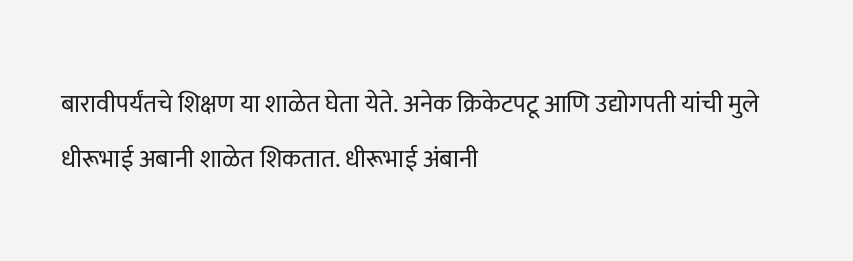बारावीपर्यंतचे शिक्षण या शाळेत घेता येते. अनेक क्रिकेटपटू आणि उद्योगपती यांची मुले धीरूभाई अबानी शाळेत शिकतात. धीरूभाई अंबानी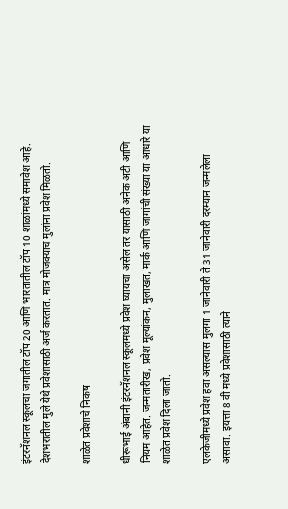इंटरनॅशनल स्कूलचा जगातील टॉप 20 आणि भारतातील टॉप 10 शाळांमध्ये समावेश आहे. देशभरातील मुले येथे प्रवेशासाठी अर्ज करतात. मात्र मोजक्याच मुलांना प्रवेश मिळतो.

शाळेत प्रवेशाचे निकष

धीरूभाई अंबानी इंटरनॅशनल स्कूलमध्ये प्रवेश घ्यायचा असेल तर यासाठी अनेक अटी आणि नियम आहेत. जन्मतारीख, प्रवेश मूल्यांकन, मुलाखत, मार्क आणि जागांची संख्या या आधारे या शाळेत प्रवेश दिला जातो.

एलकेजीमध्ये प्रवेश हवा असल्यास मुलगा 1 जानेवारी ते 31 जानेवारी दरम्यान जन्मलेला असावा. इयत्ता 8 वी मध्ये प्रवेशासाठी त्याने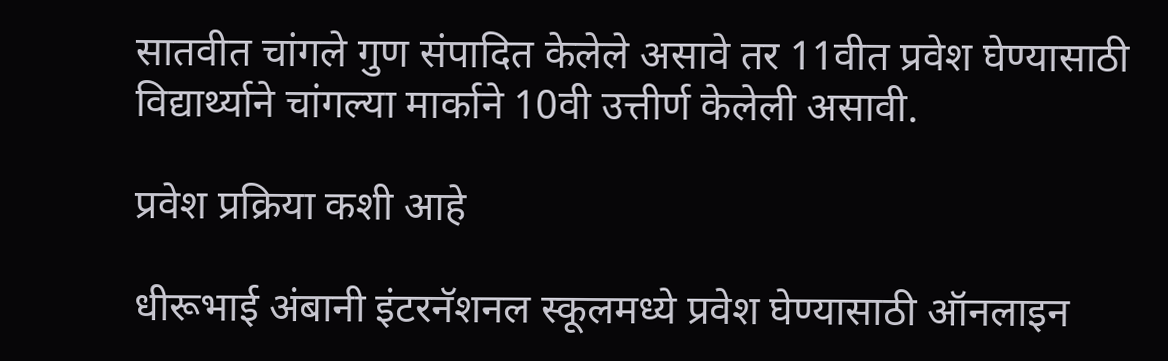सातवीत चांगले गुण संपादित केलेले असावे तर 11वीत प्रवेश घेण्यासाठी विद्यार्थ्याने चांगल्या मार्काने 10वी उत्तीर्ण केलेली असावी.

प्रवेश प्रक्रिया कशी आहे

धीरूभाई अंबानी इंटरनॅशनल स्कूलमध्ये प्रवेश घेण्यासाठी ऑनलाइन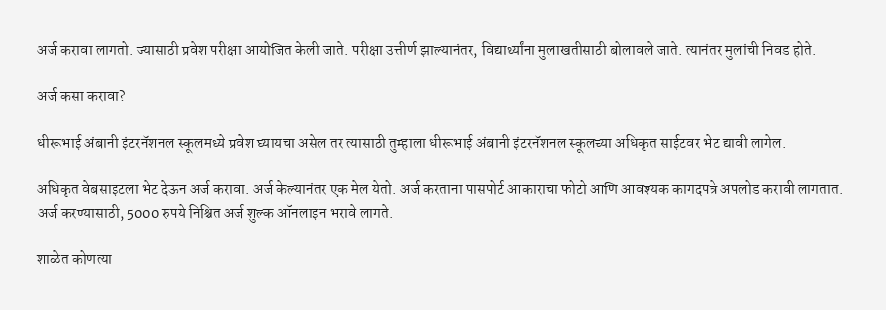अर्ज करावा लागतो. ज्यासाठी प्रवेश परीक्षा आयोजित केली जाते. परीक्षा उत्तीर्ण झाल्यानंतर, विद्यार्थ्यांना मुलाखतीसाठी बोलावले जाते. त्यानंतर मुलांची निवड होते.

अर्ज कसा करावा?

धीरूभाई अंबानी इंटरनॅशनल स्कूलमध्ये प्रवेश घ्यायचा असेल तर त्यासाठी तुम्हाला धीरूभाई अंबानी इंटरनॅशनल स्कूलच्या अधिकृत साईटवर भेट द्यावी लागेल.

अधिकृत वेबसाइटला भेट देऊन अर्ज करावा. अर्ज केल्यानंतर एक मेल येतो. अर्ज करताना पासपोर्ट आकाराचा फोटो आणि आवश्यक कागदपत्रे अपलोड करावी लागतात. अर्ज करण्यासाठी, 5000 रुपये निश्चित अर्ज शुल्क ऑनलाइन भरावे लागते.

शाळेत कोणत्या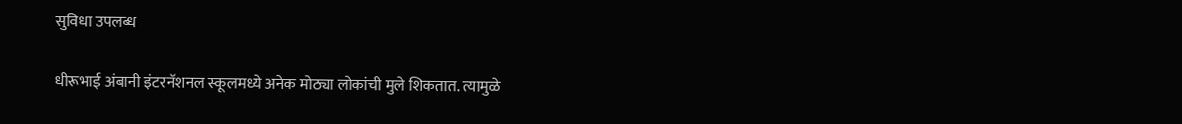सुविधा उपलब्ध

धीरूभाई अंबानी इंटरनॅशनल स्कूलमध्ये अनेक मोठ्या लोकांची मुले शिकतात. त्यामुळे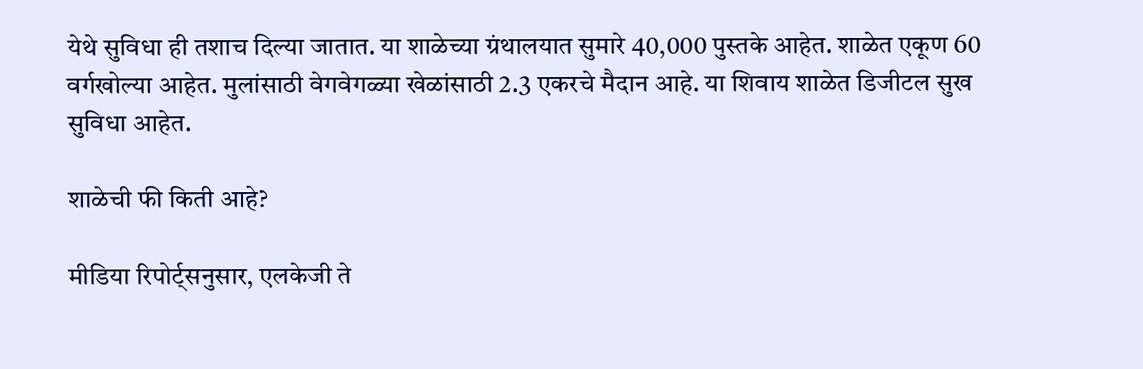येथे सुविधा ही तशाच दिल्या जातात. या शाळेच्या ग्रंथालयात सुमारे 40,000 पुस्तके आहेत. शाळेत एकूण 60 वर्गखोल्या आहेत. मुलांसाठी वेगवेगळ्या खेळांसाठी 2.3 एकरचे मैदान आहे. या शिवाय शाळेत डिजीटल सुख सुविधा आहेत.

शाळेची फी किती आहे?

मीडिया रिपोर्ट्सनुसार, एलकेजी ते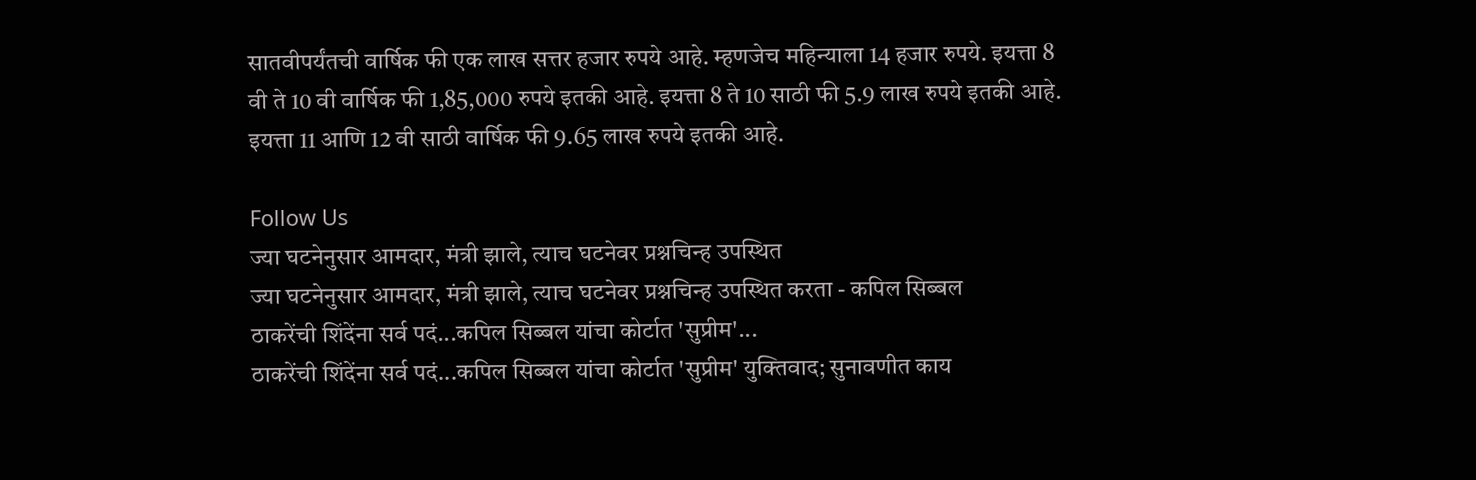सातवीपर्यंतची वार्षिक फी एक लाख सत्तर हजार रुपये आहे. म्हणजेच महिन्याला 14 हजार रुपये. इयत्ता 8 वी ते 10 वी वार्षिक फी 1,85,000 रुपये इतकी आहे. इयत्ता 8 ते 10 साठी फी 5.9 लाख रुपये इतकी आहे. इयत्ता 11 आणि 12 वी साठी वार्षिक फी 9.65 लाख रुपये इतकी आहे.

Follow Us
ज्या घटनेनुसार आमदार, मंत्री झाले, त्याच घटनेवर प्रश्नचिन्ह उपस्थित
ज्या घटनेनुसार आमदार, मंत्री झाले, त्याच घटनेवर प्रश्नचिन्ह उपस्थित करता - कपिल सिब्बल
ठाकरेंची शिंदेंना सर्व पदं...कपिल सिब्बल यांचा कोर्टात 'सुप्रीम'...
ठाकरेंची शिंदेंना सर्व पदं...कपिल सिब्बल यांचा कोर्टात 'सुप्रीम' युक्तिवाद; सुनावणीत काय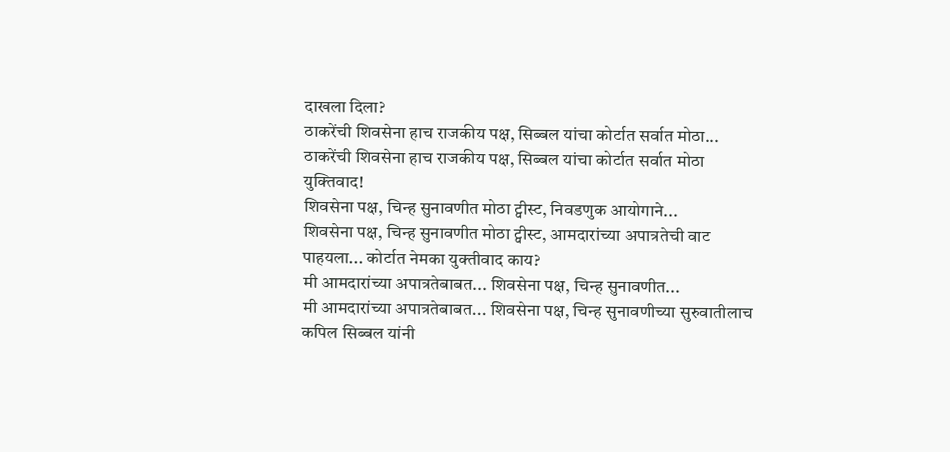दाखला दिला?
ठाकरेंची शिवसेना हाच राजकीय पक्ष, सिब्बल यांचा कोर्टात सर्वात मोठा...
ठाकरेंची शिवसेना हाच राजकीय पक्ष, सिब्बल यांचा कोर्टात सर्वात मोठा युक्तिवाद!
शिवसेना पक्ष, चिन्ह सुनावणीत मोठा ट्वीस्ट, निवडणुक आयोगाने...
शिवसेना पक्ष, चिन्ह सुनावणीत मोठा ट्वीस्ट, आमदारांच्या अपात्रतेची वाट पाहयला... कोर्टात नेमका युक्तीवाद काय?
मी आमदारांच्या अपात्रतेबाबत... शिवसेना पक्ष, चिन्ह सुनावणीत...
मी आमदारांच्या अपात्रतेबाबत... शिवसेना पक्ष, चिन्ह सुनावणीच्या सुरुवातीलाच कपिल सिब्बल यांनी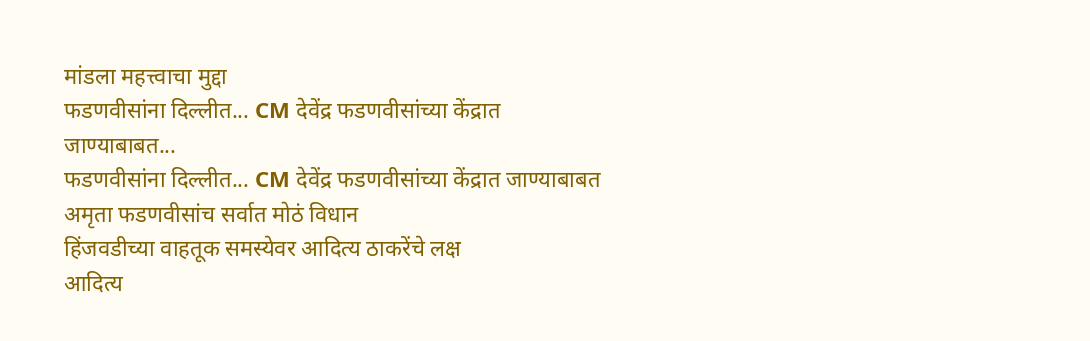मांडला महत्त्वाचा मुद्दा
फडणवीसांना दिल्लीत... CM देवेंद्र फडणवीसांच्या केंद्रात जाण्याबाबत...
फडणवीसांना दिल्लीत... CM देवेंद्र फडणवीसांच्या केंद्रात जाण्याबाबत अमृता फडणवीसांच सर्वात मोठं विधान
हिंजवडीच्या वाहतूक समस्येवर आदित्य ठाकरेंचे लक्ष
आदित्य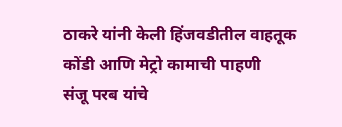ठाकरे यांनी केली हिंजवडीतील वाहतूक कोंडी आणि मेट्रो कामाची पाहणी
संजू परब यांचे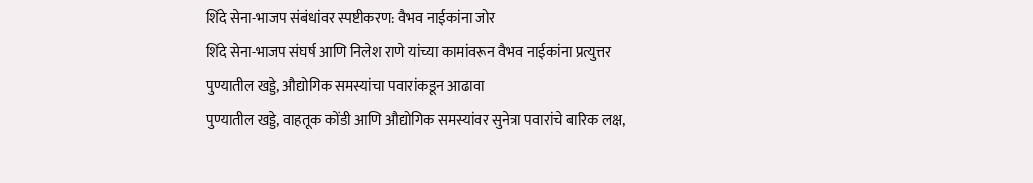शिंदे सेना-भाजप संबंधांवर स्पष्टीकरण: वैभव नाईकांना जोर
शिंदे सेना-भाजप संघर्ष आणि निलेश राणे यांच्या कामांवरून वैभव नाईकांना प्रत्युत्तर
पुण्यातील खड्डे, औद्योगिक समस्यांचा पवारांकडून आढावा
पुण्यातील खड्डे, वाहतूक कोंडी आणि औद्योगिक समस्यांवर सुनेत्रा पवारांचे बारिक लक्ष,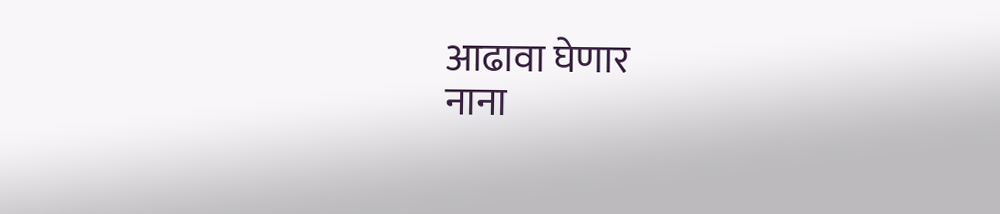आढावा घेणार
नाना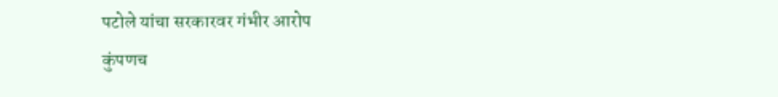पटोले यांचा सरकारवर गंभीर आरोप
कुंपणच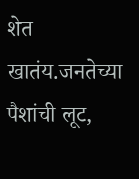शेत खातंय.जनतेच्या पैशांची लूट,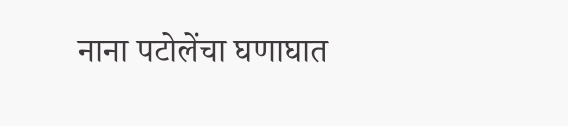नाना पटोलेंचा घणाघात